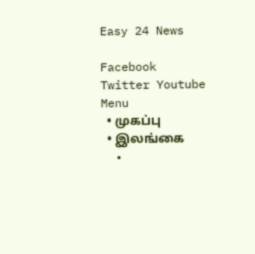Easy 24 News

Facebook Twitter Youtube
Menu
  • முகப்பு
  • இலங்கை
  •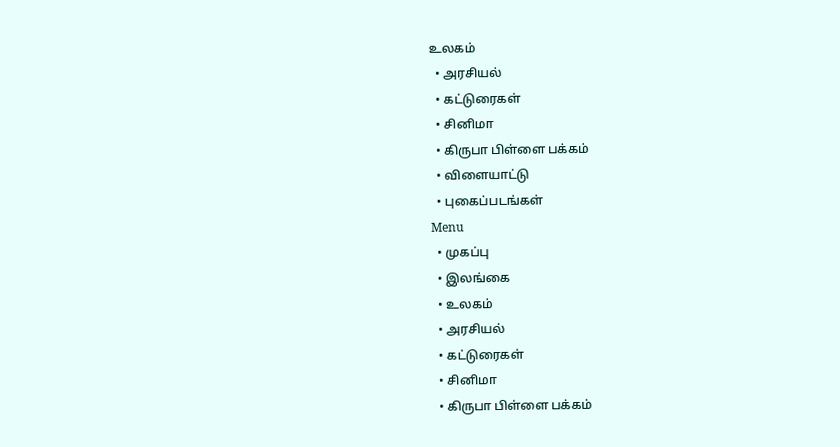உலகம்
  • அரசியல்
  • கட்டுரைகள்
  • சினிமா
  • கிருபா பிள்ளை பக்கம்
  • விளையாட்டு
  • புகைப்படங்கள்
Menu
  • முகப்பு
  • இலங்கை
  • உலகம்
  • அரசியல்
  • கட்டுரைகள்
  • சினிமா
  • கிருபா பிள்ளை பக்கம்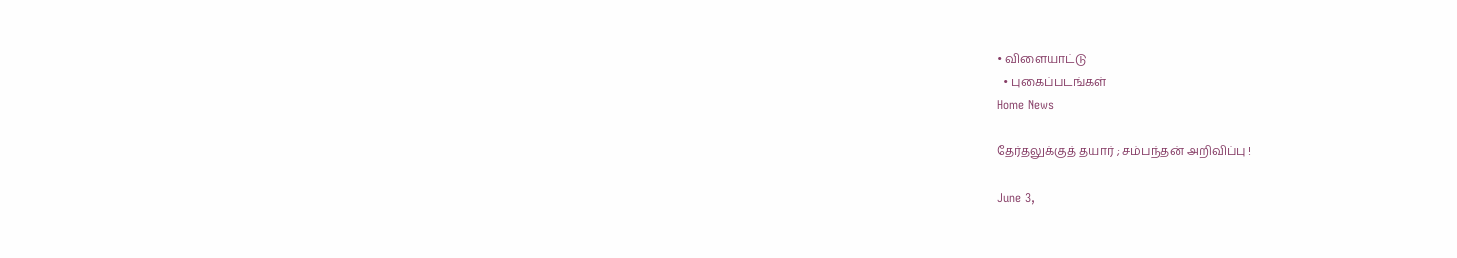• விளையாட்டு
  • புகைப்படங்கள்
Home News

தேர்தலுக்குத் தயார் ; சம்பந்தன் அறிவிப்பு !

June 3,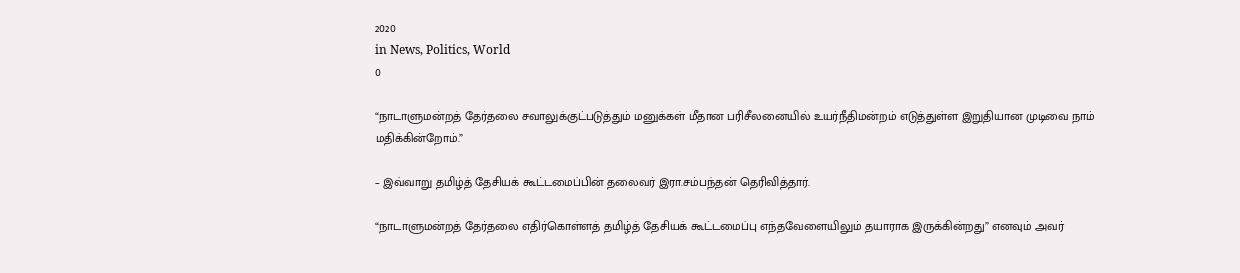2020
in News, Politics, World
0

“நாடாளுமன்றத் தேர்தலை சவாலுக்குட்படுத்தும் மனுக்கள் மீதான பரிசீலனையில் உயர்நீதிமன்றம் எடுத்துள்ள இறுதியான முடிவை நாம் மதிக்கின்றோம்.”

– இவ்வாறு தமிழ்த் தேசியக் கூட்டமைப்பின் தலைவர் இரா.சம்பந்தன் தெரிவித்தார்.

“நாடாளுமன்றத் தேர்தலை எதிர்கொள்ளத் தமிழ்த் தேசியக் கூட்டமைப்பு எந்தவேளையிலும் தயாராக இருக்கின்றது” எனவும் அவர்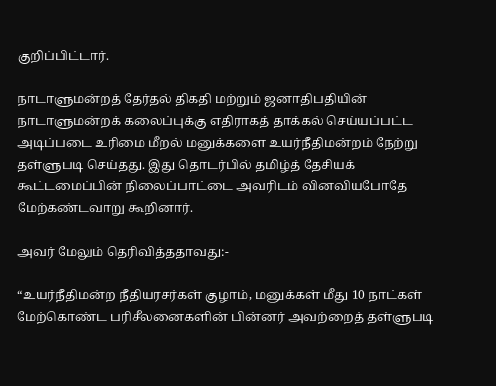குறிப்பிட்டார்.

நாடாளுமன்றத் தேர்தல் திகதி மற்றும் ஜனாதிபதியின் நாடாளுமன்றக் கலைப்புக்கு எதிராகத் தாக்கல் செய்யப்பட்ட அடிப்படை உரிமை மீறல் மனுக்களை உயர்நீதிமன்றம் நேற்று தள்ளுபடி செய்தது. இது தொடர்பில் தமிழ்த் தேசியக் கூட்டமைப்பின் நிலைப்பாட்டை அவரிடம் வினவியபோதே மேற்கண்டவாறு கூறினார்.

அவர் மேலும் தெரிவித்ததாவது:-

“உயர்நீதிமன்ற நீதியரசர்கள் குழாம், மனுக்கள் மீது 10 நாட்கள் மேற்கொண்ட பரிசீலனைகளின் பின்னர் அவற்றைத் தள்ளுபடி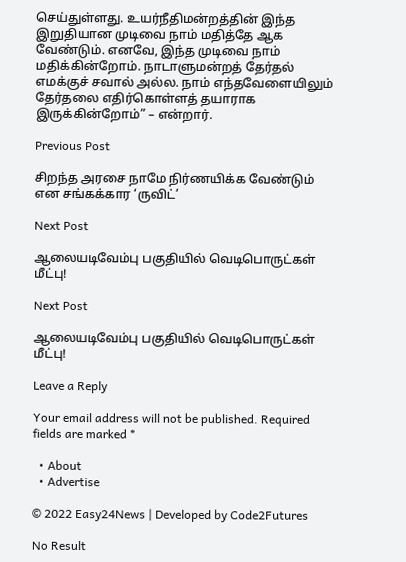செய்துள்ளது. உயர்நீதிமன்றத்தின் இந்த இறுதியான முடிவை நாம் மதித்தே ஆக வேண்டும். எனவே, இந்த முடிவை நாம் மதிக்கின்றோம். நாடாளுமன்றத் தேர்தல் எமக்குச் சவால் அல்ல. நாம் எந்தவேளையிலும் தேர்தலை எதிர்கொள்ளத் தயாராக இருக்கின்றோம்” – என்றார்.

Previous Post

சிறந்த அரசை நாமே நிர்ணயிக்க வேண்டும் என சங்கக்கார ‘ருவிட்’

Next Post

ஆலையடிவேம்பு பகுதியில் வெடிபொருட்கள் மீட்பு!

Next Post

ஆலையடிவேம்பு பகுதியில் வெடிபொருட்கள் மீட்பு!

Leave a Reply

Your email address will not be published. Required fields are marked *

  • About
  • Advertise

© 2022 Easy24News | Developed by Code2Futures

No Result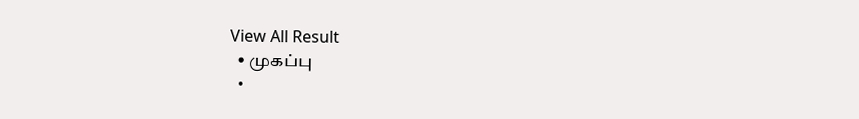View All Result
  • முகப்பு
  •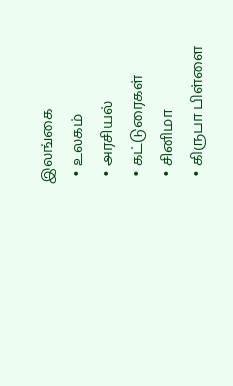இலங்கை
  • உலகம்
  • அரசியல்
  • கட்டுரைகள்
  • சினிமா
  • கிருபா பிள்ளை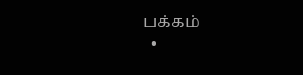பக்கம்
  •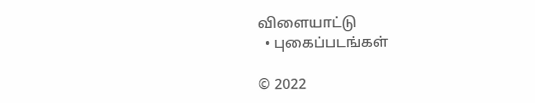விளையாட்டு
  • புகைப்படங்கள்

© 2022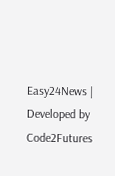Easy24News | Developed by Code2Futures